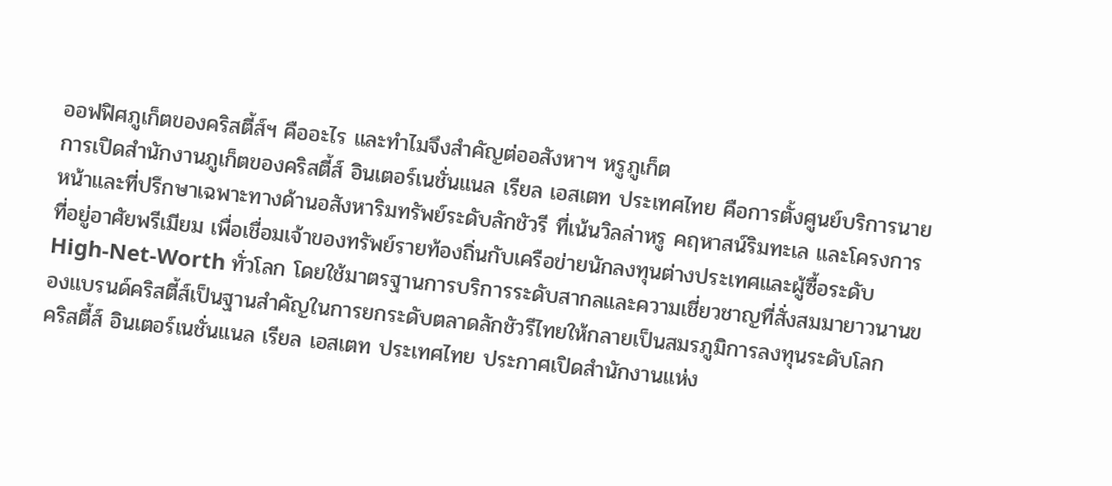ออฟฟิศภูเก็ตของคริสตี้ส์ฯ คืออะไร และทำไมจึงสำคัญต่ออสังหาฯ หรูภูเก็ต
การเปิดสำนักงานภูเก็ตของคริสตี้ส์ อินเตอร์เนชั่นแนล เรียล เอสเตท ประเทศไทย คือการตั้งศูนย์บริการนายหน้าและที่ปรึกษาเฉพาะทางด้านอสังหาริมทรัพย์ระดับลักชัวรี ที่เน้นวิลล่าหรู คฤหาสน์ริมทะเล และโครงการที่อยู่อาศัยพรีเมียม เพื่อเชื่อมเจ้าของทรัพย์รายท้องถิ่นกับเครือข่ายนักลงทุนต่างประเทศและผู้ซื้อระดับ High-Net-Worth ทั่วโลก โดยใช้มาตรฐานการบริการระดับสากลและความเชี่ยวชาญที่สั่งสมมายาวนานของแบรนด์คริสตี้ส์เป็นฐานสำคัญในการยกระดับตลาดลักชัวรีไทยให้กลายเป็นสมรภูมิการลงทุนระดับโลก
คริสตี้ส์ อินเตอร์เนชั่นแนล เรียล เอสเตท ประเทศไทย ประกาศเปิดสำนักงานแห่ง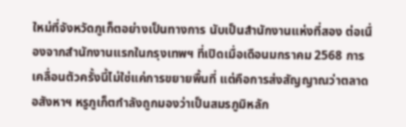ใหม่ที่จังหวัดภูเก็ตอย่างเป็นทางการ นับเป็นสำนักงานแห่งที่สอง ต่อเนื่องจากสำนักงานแรกในกรุงเทพฯ ที่เปิดเมื่อเดือนมกราคม 2568 การเคลื่อนตัวครั้งนี้ไม่ใช่แค่การขยายพื้นที่ แต่คือการส่งสัญญาณว่าตลาดอสังหาฯ หรูภูเก็ตกำลังถูกมองว่าเป็นสมรภูมิหลัก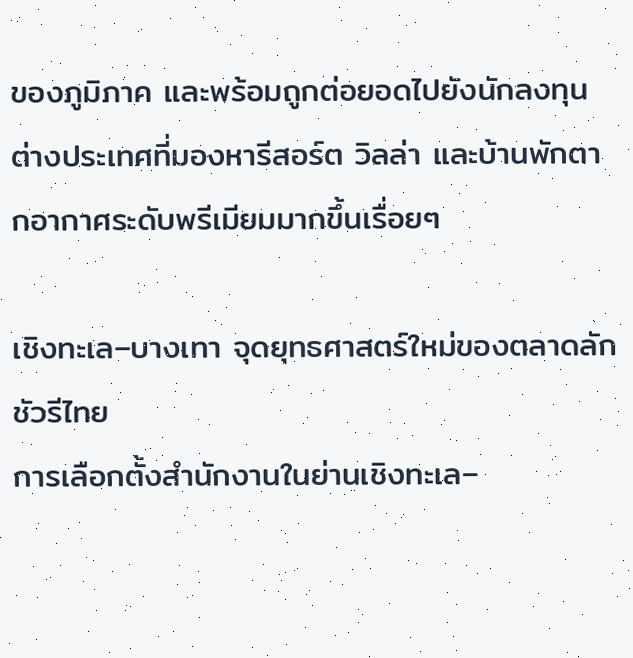ของภูมิภาค และพร้อมถูกต่อยอดไปยังนักลงทุนต่างประเทศที่มองหารีสอร์ต วิลล่า และบ้านพักตากอากาศระดับพรีเมียมมากขึ้นเรื่อยๆ

เชิงทะเล–บางเทา จุดยุทธศาสตร์ใหม่ของตลาดลักชัวรีไทย
การเลือกตั้งสำนักงานในย่านเชิงทะเล–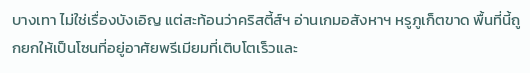บางเทา ไม่ใช่เรื่องบังเอิญ แต่สะท้อนว่าคริสตี้ส์ฯ อ่านเกมอสังหาฯ หรูภูเก็ตขาด พื้นที่นี้ถูกยกให้เป็นโซนที่อยู่อาศัยพรีเมียมที่เติบโตเร็วและ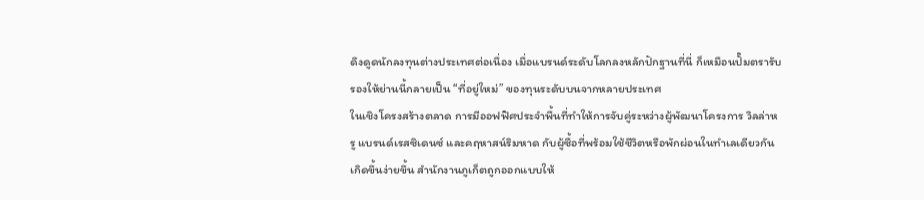ดึงดูดนักลงทุนต่างประเทศต่อเนื่อง เมื่อแบรนด์ระดับโลกลงหลักปักฐานที่นี่ ก็เหมือนปั๊มตรารับรองให้ย่านนี้กลายเป็น “ที่อยู่ใหม่” ของทุนระดับบนจากหลายประเทศ
ในเชิงโครงสร้างตลาด การมีออฟฟิศประจำพื้นที่ทำให้การจับคู่ระหว่างผู้พัฒนาโครงการ วิลล่าหรู แบรนด์เรสซิเดนซ์ และคฤหาสน์ริมหาด กับผู้ซื้อที่พร้อมใช้ชีวิตหรือพักผ่อนในทำเลเดียวกันเกิดขึ้นง่ายขึ้น สำนักงานภูเก็ตถูกออกแบบให้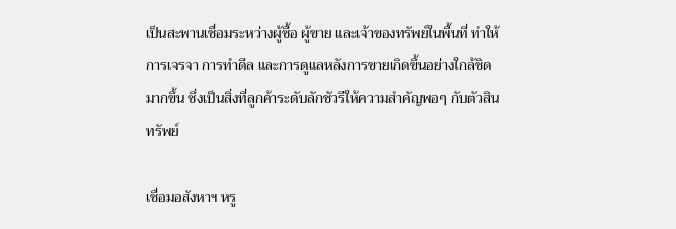เป็นสะพานเชื่อมระหว่างผู้ซื้อ ผู้ขาย และเจ้าของทรัพย์ในพื้นที่ ทำให้การเจรจา การทำดีล และการดูแลหลังการขายเกิดขึ้นอย่างใกล้ชิดมากขึ้น ซึ่งเป็นสิ่งที่ลูกค้าระดับลักชัวรีให้ความสำคัญพอๆ กับตัวสินทรัพย์

เชื่อมอสังหาฯ หรู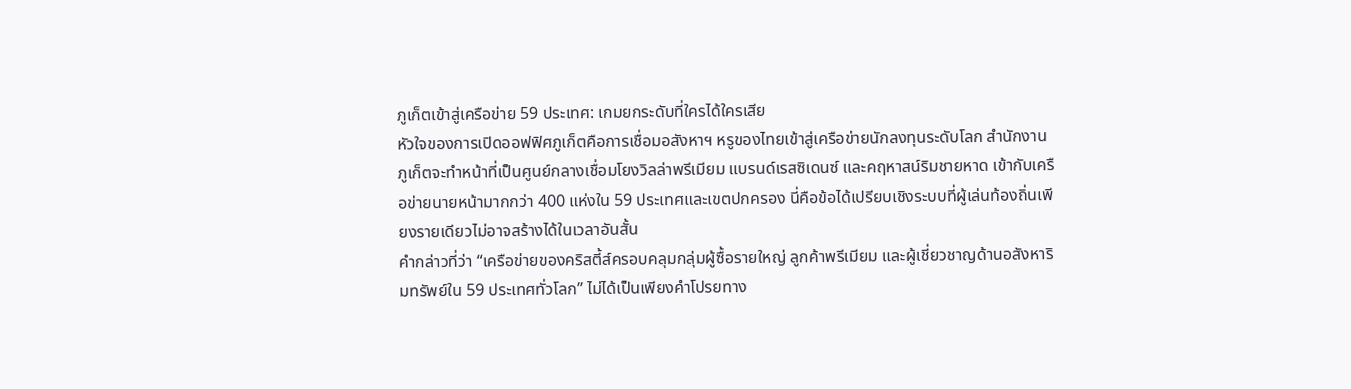ภูเก็ตเข้าสู่เครือข่าย 59 ประเทศ: เกมยกระดับที่ใครได้ใครเสีย
หัวใจของการเปิดออฟฟิศภูเก็ตคือการเชื่อมอสังหาฯ หรูของไทยเข้าสู่เครือข่ายนักลงทุนระดับโลก สำนักงานภูเก็ตจะทำหน้าที่เป็นศูนย์กลางเชื่อมโยงวิลล่าพรีเมียม แบรนด์เรสซิเดนซ์ และคฤหาสน์ริมชายหาด เข้ากับเครือข่ายนายหน้ามากกว่า 400 แห่งใน 59 ประเทศและเขตปกครอง นี่คือข้อได้เปรียบเชิงระบบที่ผู้เล่นท้องถิ่นเพียงรายเดียวไม่อาจสร้างได้ในเวลาอันสั้น
คำกล่าวที่ว่า “เครือข่ายของคริสตี้ส์ครอบคลุมกลุ่มผู้ซื้อรายใหญ่ ลูกค้าพรีเมียม และผู้เชี่ยวชาญด้านอสังหาริมทรัพย์ใน 59 ประเทศทั่วโลก” ไม่ได้เป็นเพียงคำโปรยทาง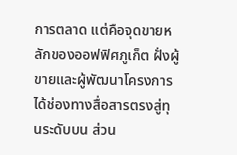การตลาด แต่คือจุดขายหลักของออฟฟิศภูเก็ต ฝั่งผู้ขายและผู้พัฒนาโครงการได้ช่องทางสื่อสารตรงสู่ทุนระดับบน ส่วน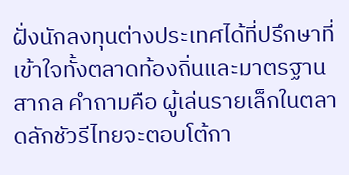ฝั่งนักลงทุนต่างประเทศได้ที่ปรึกษาที่เข้าใจทั้งตลาดท้องถิ่นและมาตรฐานสากล คำถามคือ ผู้เล่นรายเล็กในตลาดลักชัวรีไทยจะตอบโต้กา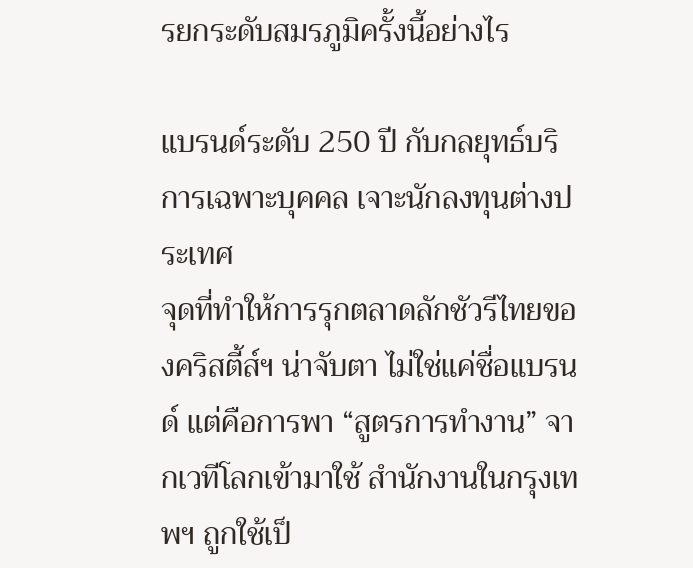รยกระดับสมรภูมิครั้งนี้อย่างไร

แบรนด์ระดับ 250 ปี กับกลยุทธ์บริการเฉพาะบุคคล เจาะนักลงทุนต่างประเทศ
จุดที่ทำให้การรุกตลาดลักชัวรีไทยของคริสตี้ส์ฯ น่าจับตา ไม่ใช่แค่ชื่อแบรนด์ แต่คือการพา “สูตรการทำงาน” จากเวทีโลกเข้ามาใช้ สำนักงานในกรุงเทพฯ ถูกใช้เป็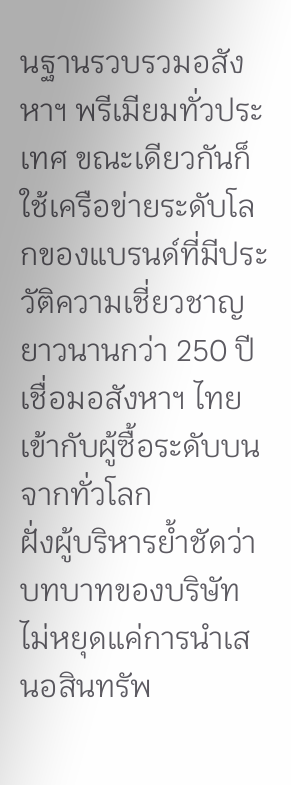นฐานรวบรวมอสังหาฯ พรีเมียมทั่วประเทศ ขณะเดียวกันก็ใช้เครือข่ายระดับโลกของแบรนด์ที่มีประวัติความเชี่ยวชาญยาวนานกว่า 250 ปี เชื่อมอสังหาฯ ไทยเข้ากับผู้ซื้อระดับบนจากทั่วโลก
ฝั่งผู้บริหารย้ำชัดว่าบทบาทของบริษัทไม่หยุดแค่การนำเสนอสินทรัพ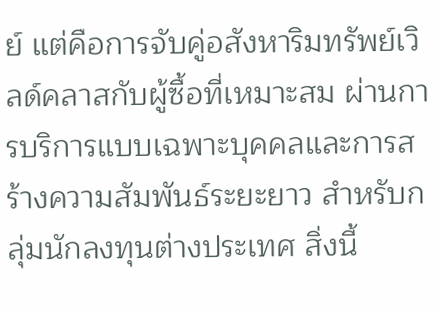ย์ แต่คือการจับคู่อสังหาริมทรัพย์เวิลด์คลาสกับผู้ซื้อที่เหมาะสม ผ่านการบริการแบบเฉพาะบุคคลและการสร้างความสัมพันธ์ระยะยาว สำหรับกลุ่มนักลงทุนต่างประเทศ สิ่งนี้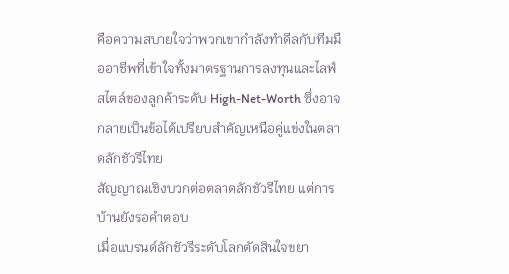คือความสบายใจว่าพวกเขากำลังทำดีลกับทีมมืออาชีพที่เข้าใจทั้งมาตรฐานการลงทุนและไลฟ์สไตล์ของลูกค้าระดับ High-Net-Worth ซึ่งอาจกลายเป็นข้อได้เปรียบสำคัญเหนือคู่แข่งในตลาดลักชัวรีไทย
สัญญาณเชิงบวกต่อตลาดลักชัวรีไทย แต่การบ้านยังรอคำตอบ
เมื่อแบรนด์ลักชัวรีระดับโลกตัดสินใจขยา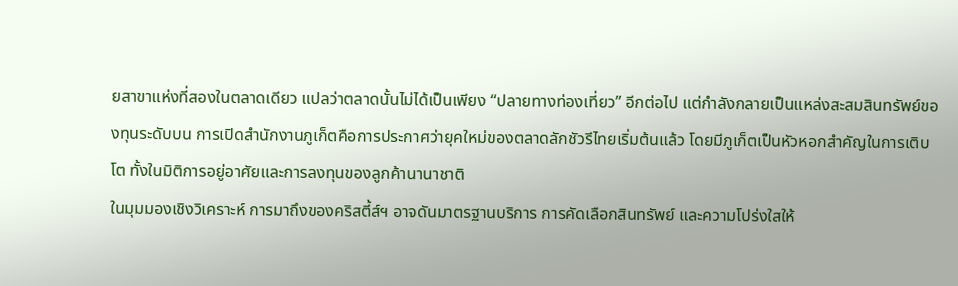ยสาขาแห่งที่สองในตลาดเดียว แปลว่าตลาดนั้นไม่ได้เป็นเพียง “ปลายทางท่องเที่ยว” อีกต่อไป แต่กำลังกลายเป็นแหล่งสะสมสินทรัพย์ของทุนระดับบน การเปิดสำนักงานภูเก็ตคือการประกาศว่ายุคใหม่ของตลาดลักชัวรีไทยเริ่มต้นแล้ว โดยมีภูเก็ตเป็นหัวหอกสำคัญในการเติบโต ทั้งในมิติการอยู่อาศัยและการลงทุนของลูกค้านานาชาติ
ในมุมมองเชิงวิเคราะห์ การมาถึงของคริสตี้ส์ฯ อาจดันมาตรฐานบริการ การคัดเลือกสินทรัพย์ และความโปร่งใสให้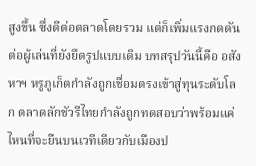สูงขึ้น ซึ่งดีต่อตลาดโดยรวม แต่ก็เพิ่มแรงกดดันต่อผู้เล่นที่ยังยึดรูปแบบเดิม บทสรุปวันนี้คือ อสังหาฯ หรูภูเก็ตกำลังถูกเชื่อมตรงเข้าสู่ทุนระดับโลก ตลาดลักชัวรีไทยกำลังถูกทดสอบว่าพร้อมแค่ไหนที่จะยืนบนเวทีเดียวกับเมืองป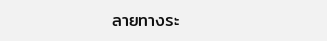ลายทางระ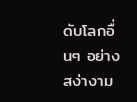ดับโลกอื่นๆ อย่างสง่างาม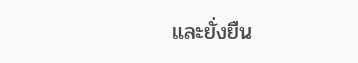และยั่งยืน